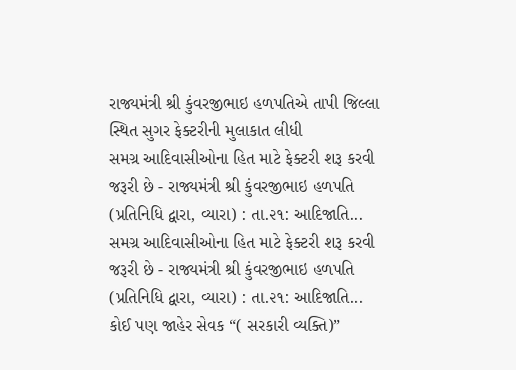રાજ્યમંત્રી શ્રી કુંવરજીભાઇ હળપતિએ તાપી જિલ્લા સ્થિત સુગર ફેક્ટરીની મુલાકાત લીધી
સમગ્ર આદિવાસીઓના હિત માટે ફેક્ટરી શરૂ કરવી જરૂરી છે - રાજ્યમંત્રી શ્રી કુંવરજીભાઇ હળપતિ (પ્રતિનિધિ દ્વારા, વ્યારા) : તા.૨૧: આદિજાતિ...
સમગ્ર આદિવાસીઓના હિત માટે ફેક્ટરી શરૂ કરવી જરૂરી છે - રાજ્યમંત્રી શ્રી કુંવરજીભાઇ હળપતિ (પ્રતિનિધિ દ્વારા, વ્યારા) : તા.૨૧: આદિજાતિ...
કોઈ પણ જાહેર સેવક “( સરકારી વ્યક્તિ)”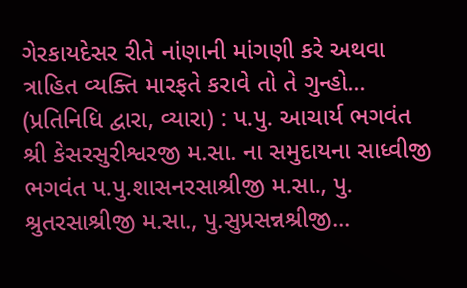ગેરકાયદેસર રીતે નાંણાની માંગણી કરે અથવા ત્રાહિત વ્યક્તિ મારફતે કરાવે તો તે ગુન્હો...
(પ્રતિનિધિ દ્વારા, વ્યારા) : પ.પુ. આચાર્ય ભગવંત શ્રી કેસરસુરીશ્વરજી મ.સા. ના સમુદાયના સાધ્વીજી ભગવંત પ.પુ.શાસનરસાશ્રીજી મ.સા., પુ. શ્રુતરસાશ્રીજી મ.સા., પુ.સુપ્રસન્નશ્રીજી...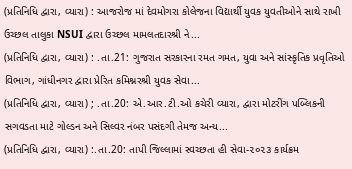(પ્રતિનિધિ દ્વારા, વ્યારા) : આજરોજ માં દેવમોગરા કોલેજના વિદ્યાર્થી યુવક યુવતીઓને સાથે રાખી ઉચ્છલ તાલુકા NSUI દ્વારા ઉચ્છલ મામલતદારશ્રી ને...
(પ્રતિનિધિ દ્વારા, વ્યારા) : .તા.21: ગુજરાત સરકારના રમત ગમત, યુવા અને સાંસ્કૃતિક પ્રવૃતિઓ વિભાગ, ગાંધીનગર દ્વારા પ્રેરિત કમિશ્નરશ્રી યુવક સેવા...
(પ્રતિનિધિ દ્વારા, વ્યારા) ; .તા.20: એ.આર.ટી.ઓ કચેરી વ્યારા, દ્વારા મોટરીંગ પબ્લિકની સગવડતા માટે ગોલ્ડન અને સિલ્વર નંબર પસંદગી તેમજ અન્ય...
(પ્રતિનિધિ દ્વારા, વ્યારા) :.તા.20: તાપી જિલ્લામાં સ્વચ્છતા હી સેવા-૨૦૨૩ કાર્યક્રમ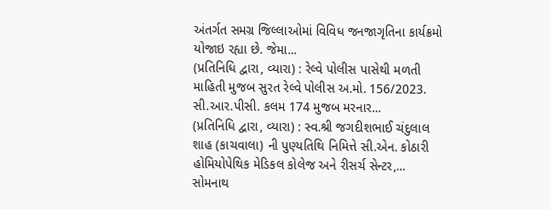અંતર્ગત સમગ્ર જિલ્લાઓમાં વિવિધ જનજાગૃતિના કાર્યક્રમો યોજાઇ રહ્યા છે. જેમા...
(પ્રતિનિધિ દ્વારા, વ્યારા) : રેલ્વે પોલીસ પાસેથી મળતી માહિતી મુજબ સુરત રેલ્વે પોલીસ અ.મો. 156/2023. સી.આર.પીસી. કલમ 174 મુજબ મરનાર...
(પ્રતિનિધિ દ્વારા, વ્યારા) : સ્વ.શ્રી જગદીશભાઈ ચંદુલાલ શાહ (કાચવાલા) ની પુણ્યતિથિ નિમિત્તે સી.એન. કોઠારી હોમિયોપેથિક મેડિકલ કોલેજ અને રીસર્ચ સેન્ટર,...
સોમનાથ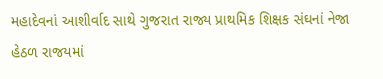મહાદેવનાં આશીર્વાદ સાથે ગુજરાત રાજ્ય પ્રાથમિક શિક્ષક સંઘનાં નેજા હેઠળ રાજયમાં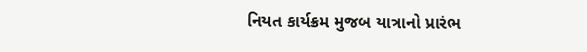નિયત કાર્યક્રમ મુજબ યાત્રાનો પ્રારંભ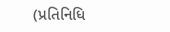(પ્રતિનિધિ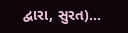દ્વારા, સુરત)...